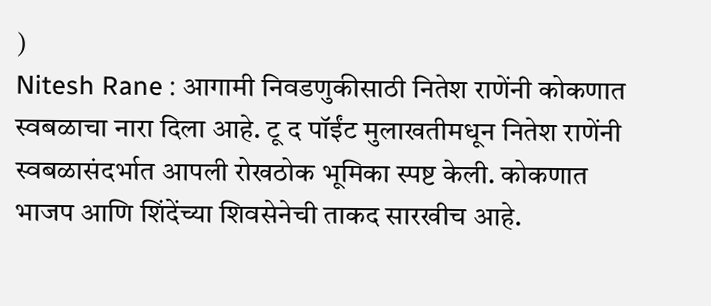)
Nitesh Rane : आगामी निवडणुकीसाठी नितेश राणेंनी कोकणात स्वबळाचा नारा दिला आहे. टू द पॉईंट मुलाखतीमधून नितेश राणेंनी स्वबळासंदर्भात आपली रोखठोक भूमिका स्पष्ट केली. कोकणात भाजप आणि शिंदेंच्या शिवसेनेची ताकद सारखीच आहे.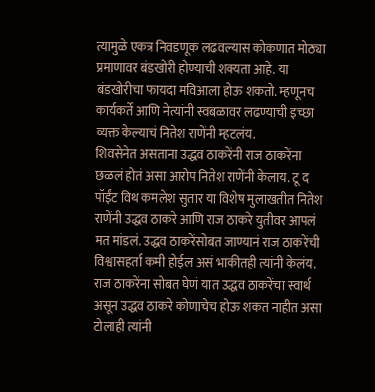त्यामुळे एकत्र निवडणूक लढवल्यास कोकणात मोठ्या प्रमाणावर बंडखोरी होण्याची शक्यता आहे. या बंडखोरीचा फायदा मविआला होऊ शकतो. म्हणूनच कार्यकर्ते आणि नेत्यांनी स्वबळावर लढण्याची इच्छा व्यक्त केल्याचं नितेश राणेंनी म्हटलंय.
शिवसेनेत असताना उद्धव ठाकरेंनी राज ठाकरेंना छळलं होतं असा आरोप नितेश राणेंनी केलाय. टू द पॉईंट विथ कमलेश सुतार या विशेष मुलाखतीत नितेश राणेंनी उद्धव ठाकरे आणि राज ठाकरे युतीवर आपलं मत मांडलं. उद्धव ठाकरेंसोबत जाण्यानं राज ठाकरेंची विश्वासहर्ता कमी होईल असं भाकीतही त्यांनी केलंय. राज ठाकरेंना सोबत घेणं यात उद्धव ठाकरेंचा स्वार्थ असून उद्धव ठाकरे कोणाचेच होऊ शकत नाहीत असा टोलाही त्यांनी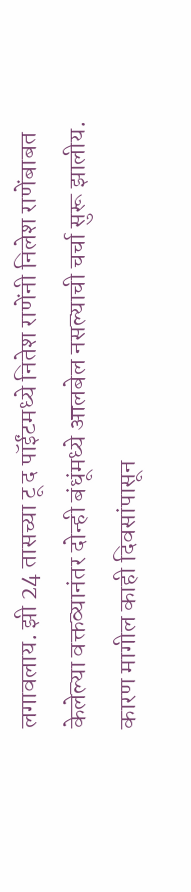लगावलाय. झी 24 तासच्या टू द पॉईंटमध्ये नितेश राणेंनी निलेश राणेंबाबत केलेल्या वक्तव्यानंतर दोन्ही बंधूंमध्ये आलबेल नसल्याची चर्चा सुरू झालीय. कारण मागील काही दिवसांपासून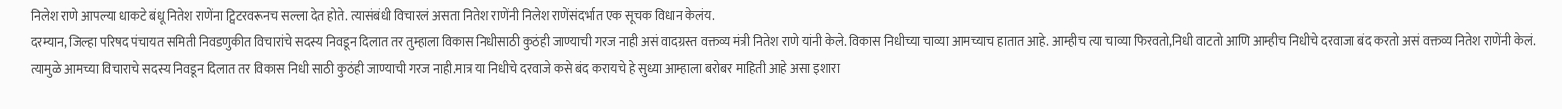निलेश राणे आपल्या धाकटे बंधू नितेश राणेंना ट्विटरवरूनच सल्ला देत होते. त्यासंबंधी विचारलं असता नितेश राणेंनी निलेश राणेंसंदर्भात एक सूचक विधान केलंय.
दरम्यान, जिल्हा परिषद पंचायत समिती निवडणुकीत विचारांचे सदस्य निवडून दिलात तर तुम्हाला विकास निधीसाठी कुठंही जाण्याची गरज नाही असं वादग्रस्त वक्तव्य मंत्री नितेश राणे यांनी केले. विकास निधीच्या चाव्या आमच्याच हातात आहे. आम्हीच त्या चाव्या फिरवतो,निधी वाटतो आणि आम्हीच निधीचे दरवाजा बंद करतो असं वक्तव्य नितेश राणेंनी केलं.
त्यामुळे आमच्या विचाराचे सदस्य निवडून दिलात तर विकास निधी साठी कुठंही जाण्याची गरज नाही.मात्र या निधीचे दरवाजे कसे बंद करायचे हे सुध्या आम्हाला बरोबर माहिती आहे असा इशारा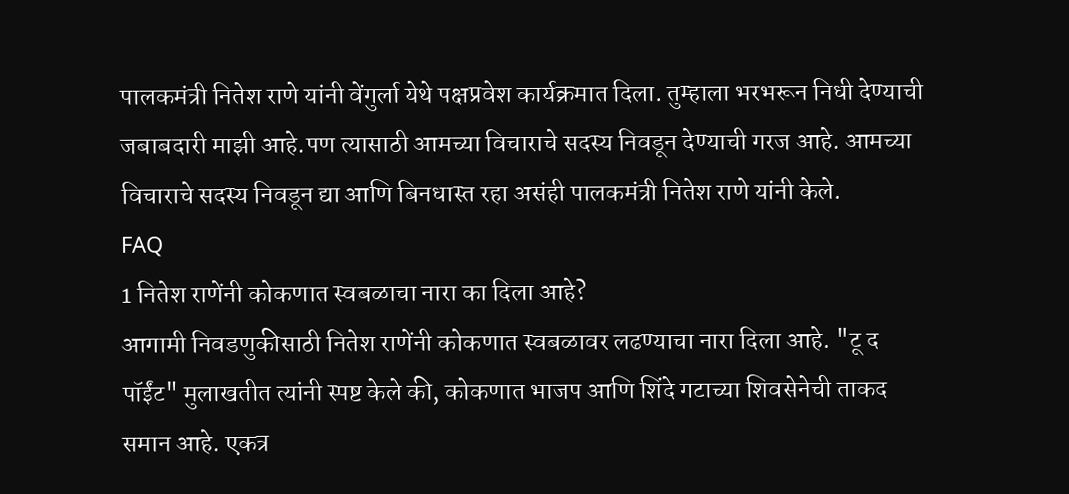पालकमंत्री नितेश राणे यांनी वेंगुर्ला येथे पक्षप्रवेश कार्यक्रमात दिला. तुम्हाला भरभरून निधी देण्याची जबाबदारी माझी आहे.पण त्यासाठी आमच्या विचाराचे सदस्य निवडून देण्याची गरज आहे. आमच्या विचाराचे सदस्य निवडून द्या आणि बिनधास्त रहा असंही पालकमंत्री नितेश राणे यांनी केले.
FAQ
1 नितेश राणेंनी कोकणात स्वबळाचा नारा का दिला आहे?
आगामी निवडणुकीसाठी नितेश राणेंनी कोकणात स्वबळावर लढण्याचा नारा दिला आहे. "टू द पॉईंट" मुलाखतीत त्यांनी स्पष्ट केले की, कोकणात भाजप आणि शिंदे गटाच्या शिवसेनेची ताकद समान आहे. एकत्र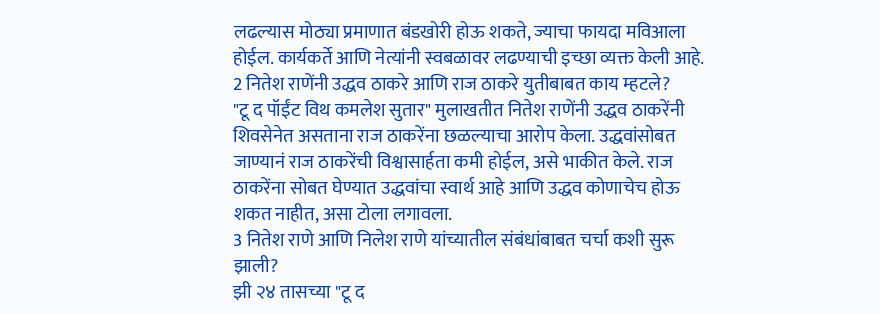लढल्यास मोठ्या प्रमाणात बंडखोरी होऊ शकते, ज्याचा फायदा मविआला होईल. कार्यकर्ते आणि नेत्यांनी स्वबळावर लढण्याची इच्छा व्यक्त केली आहे.
2 नितेश राणेंनी उद्धव ठाकरे आणि राज ठाकरे युतीबाबत काय म्हटले?
"टू द पॉईंट विथ कमलेश सुतार" मुलाखतीत नितेश राणेंनी उद्धव ठाकरेंनी शिवसेनेत असताना राज ठाकरेंना छळल्याचा आरोप केला. उद्धवांसोबत जाण्यानं राज ठाकरेंची विश्वासार्हता कमी होईल, असे भाकीत केले. राज ठाकरेंना सोबत घेण्यात उद्धवांचा स्वार्थ आहे आणि उद्धव कोणाचेच होऊ शकत नाहीत, असा टोला लगावला.
3 नितेश राणे आणि निलेश राणे यांच्यातील संबंधांबाबत चर्चा कशी सुरू झाली?
झी २४ तासच्या "टू द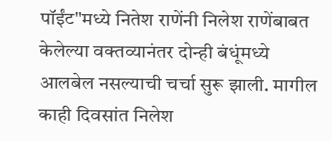पॉईंट"मध्ये नितेश राणेंनी निलेश राणेंबाबत केलेल्या वक्तव्यानंतर दोन्ही बंधूंमध्ये आलबेल नसल्याची चर्चा सुरू झाली. मागील काही दिवसांत निलेश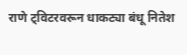राणे ट्विटरवरून धाकट्या बंधू नितेश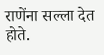राणेंना सल्ला देत होते.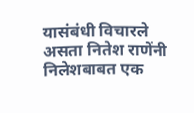यासंबंधी विचारले असता नितेश राणेंनी निलेशबाबत एक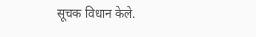सूचक विधान केले.